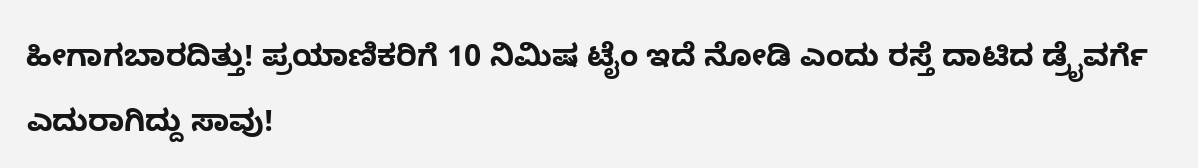ಹೀಗಾಗಬಾರದಿತ್ತು! ಪ್ರಯಾಣಿಕರಿಗೆ 10 ನಿಮಿಷ ಟೈಂ ಇದೆ ನೋಡಿ ಎಂದು ರಸ್ತೆ ದಾಟಿದ ಡ್ರೈವರ್ಗೆ ಎದುರಾಗಿದ್ದು ಸಾವು!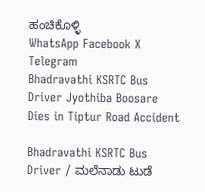ಹಂಚಿಕೊಳ್ಳಿ
WhatsApp Facebook X Telegram
Bhadravathi KSRTC Bus Driver Jyothiba Boosare Dies in Tiptur Road Accident

Bhadravathi KSRTC Bus Driver / ಮಲೆನಾಡು ಟುಡೆ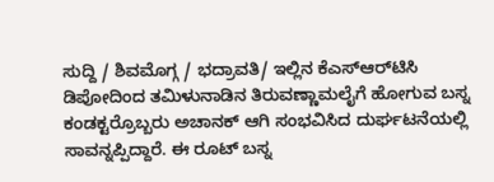ಸುದ್ದಿ / ಶಿವಮೊಗ್ಗ / ಭದ್ರಾವತಿ/ ಇಲ್ಲಿನ ಕೆಎಸ್‌ಆರ್‌ಟಿಸಿ ಡಿಪೋದಿಂದ ತಮಿಳುನಾಡಿನ ತಿರುವಣ್ಣಾಮಲೈಗೆ ಹೋಗುವ ಬಸ್ನ ಕಂಡಕ್ಟರ್ರೊಬ್ಬರು ಅಚಾನಕ್ ಆಗಿ ಸಂಭವಿಸಿದ ದುರ್ಘಟನೆಯಲ್ಲಿ ಸಾವನ್ನಪ್ಪಿದ್ದಾರೆ. ಈ ರೂಟ್ ಬಸ್ನ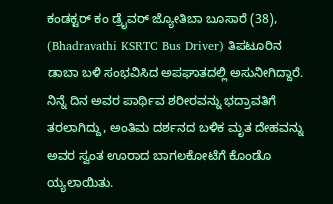ಕಂಡಕ್ಟರ್ ಕಂ ಡ್ರೈವರ್ ಜ್ಯೋತಿಬಾ ಬೂಸಾರೆ (38), (Bhadravathi KSRTC Bus Driver) ತಿಪಟೂರಿನ ಡಾಬಾ ಬಳಿ ಸಂಭವಿಸಿದ ಅಪಘಾತದಲ್ಲಿ ಅಸುನೀಗಿದ್ದಾರೆ. ನಿನ್ನೆ ದಿನ ಅವರ ಪಾರ್ಥಿವ ಶರೀರವನ್ನು ಭದ್ರಾವತಿಗೆ ತರಲಾಗಿದ್ದು, ಅಂತಿಮ ದರ್ಶನದ ಬಳಿಕ ಮೃತ ದೇಹವನ್ನು ಅವರ ಸ್ವಂತ ಊರಾದ ಬಾಗಲಕೋಟೆಗೆ ಕೊಂಡೊ ಯ್ಯಲಾಯಿತು.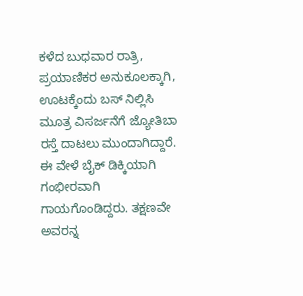ಕಳೆದ ಬುಧವಾರ ರಾತ್ರಿ, ಪ್ರಯಾಣಿಕರ ಅನುಕೂಲಕ್ಕಾಗಿ, ಊಟಕ್ಕೆಂದು ಬಸ್ ನಿಲ್ಲಿಸಿ ಮೂತ್ರ ವಿಸರ್ಜನೆಗೆ ಜ್ಯೋತಿಬಾ ರಸ್ತೆ ದಾಟಲು ಮುಂದಾಗಿದ್ದಾರೆ. ಈ ವೇಳೆ ಬೈಕ್ ಡಿಕ್ಕಿಯಾಗಿ ಗಂಭೀರವಾಗಿ ಗಾಯಗೊಂಡಿದ್ದರು. ತಕ್ಷಣವೇ ಅವರನ್ನ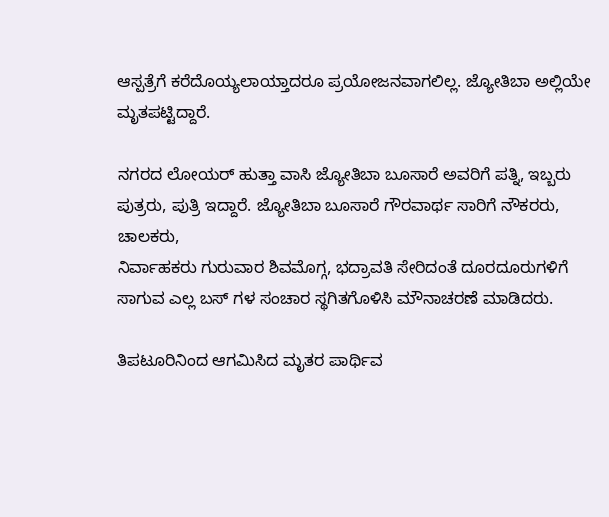ಆಸ್ಪತ್ರೆಗೆ ಕರೆದೊಯ್ಯಲಾಯ್ತಾದರೂ ಪ್ರಯೋಜನವಾಗಲಿಲ್ಲ. ಜ್ಯೋತಿಬಾ ಅಲ್ಲಿಯೇ ಮೃತಪಟ್ಟಿದ್ದಾರೆ.

ನಗರದ ಲೋಯ‌ರ್ ಹುತ್ತಾ ವಾಸಿ ಜ್ಯೋತಿಬಾ ಬೂಸಾರೆ ಅವರಿಗೆ ಪತ್ನಿ, ಇಬ್ಬರು ಪುತ್ರರು, ಪುತ್ರಿ ಇದ್ದಾರೆ. ಜ್ಯೋತಿಬಾ ಬೂಸಾರೆ ಗೌರವಾರ್ಥ ಸಾರಿಗೆ ನೌಕರರು, ಚಾಲಕರು,
ನಿರ್ವಾಹಕರು ಗುರುವಾರ ಶಿವಮೊಗ್ಗ, ಭದ್ರಾವತಿ ಸೇರಿದಂತೆ ದೂರದೂರುಗಳಿಗೆ ಸಾಗುವ ಎಲ್ಲ ಬಸ್‌ ಗಳ ಸಂಚಾರ ಸ್ಥಗಿತಗೊಳಿಸಿ ಮೌನಾಚರಣೆ ಮಾಡಿದರು.

ತಿಪಟೂರಿನಿಂದ ಆಗಮಿಸಿದ ಮೃತರ ಪಾರ್ಥಿವ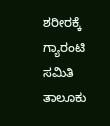ಶರೀರಕ್ಕೆ ಗ್ಯಾರಂಟಿ ಸಮಿತಿ ತಾಲೂಕು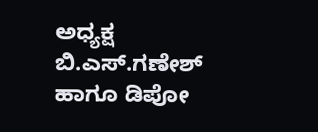ಅಧ್ಯಕ್ಷ ಬಿ.ಎಸ್.ಗಣೇಶ್ ಹಾಗೂ ಡಿಪೋ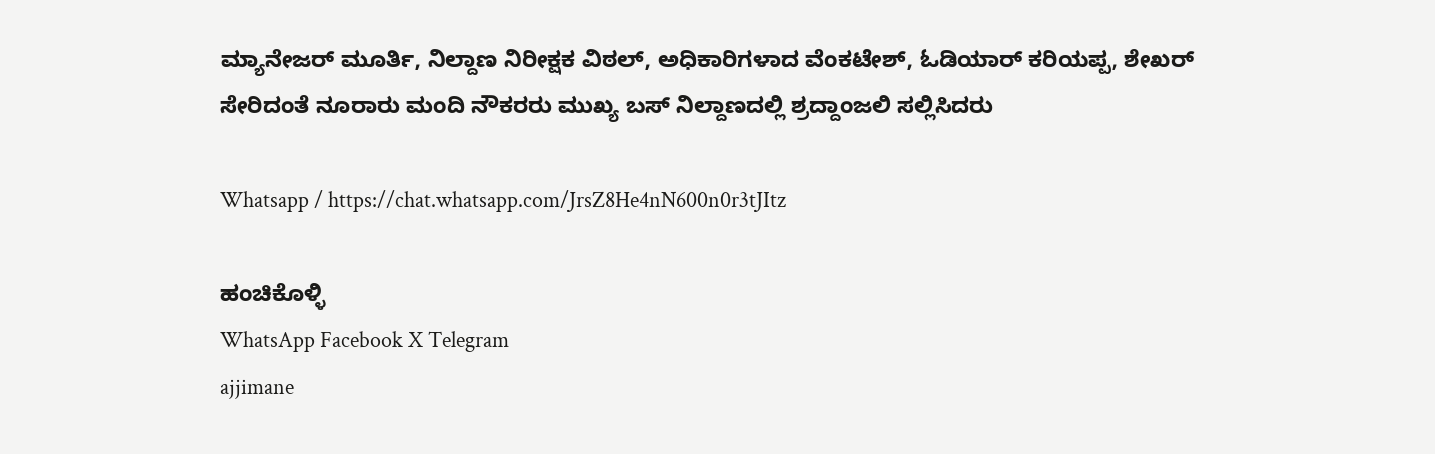ಮ್ಯಾನೇಜರ್ ಮೂರ್ತಿ, ನಿಲ್ದಾಣ ನಿರೀಕ್ಷಕ ವಿಠಲ್, ಅಧಿಕಾರಿಗಳಾದ ವೆಂಕಟೇಶ್, ಓಡಿಯಾರ್ ಕರಿಯಪ್ಪ, ಶೇಖರ್ ಸೇರಿದಂತೆ ನೂರಾರು ಮಂದಿ ನೌಕರರು ಮುಖ್ಯ ಬಸ್ ನಿಲ್ದಾಣದಲ್ಲಿ ಶ್ರದ್ದಾಂಜಲಿ ಸಲ್ಲಿಸಿದರು

Whatsapp / https://chat.whatsapp.com/JrsZ8He4nN600n0r3tJItz

ಹಂಚಿಕೊಳ್ಳಿ
WhatsApp Facebook X Telegram
ajjimane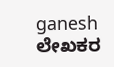ganesh
ಲೇಖಕರ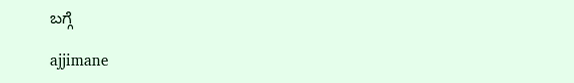ಬಗ್ಗೆ

ajjimane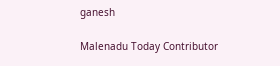ganesh

Malenadu Today Contributor